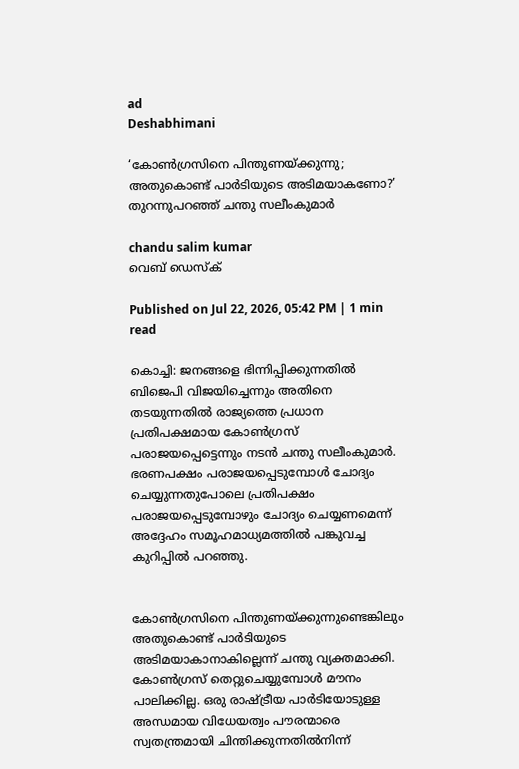ad
Deshabhimani

‘കോൺഗ്രസിനെ പിന്തുണയ്ക്കുന്നു; അതുകൊണ്ട് പാർടിയുടെ അടിമയാകണോ?’ തുറന്നുപറഞ്ഞ് ചന്തു സലീംകുമാർ

chandu salim kumar
വെബ് ഡെസ്ക്

Published on Jul 22, 2026, 05:42 PM | 1 min read

കൊച്ചി: ജനങ്ങളെ ഭിന്നിപ്പിക്കുന്നതിൽ ബിജെപി വിജയിച്ചെന്നും അതിനെ തടയുന്നതിൽ രാജ്യത്തെ പ്രധാന പ്രതിപക്ഷമായ കോൺഗ്രസ് പരാജയപ്പെട്ടെന്നും നടന്‍ ചന്തു സലീംകുമാർ. ഭരണപക്ഷം പരാജയപ്പെടുമ്പോൾ ചോദ്യം ചെയ്യുന്നതുപോലെ പ്രതിപക്ഷം പരാജയപ്പെടുമ്പോഴും ചോദ്യം ചെയ്യണമെന്ന് അദ്ദേഹം സമൂഹമാധ്യമത്തിൽ പങ്കുവച്ച കുറിപ്പിൽ പറഞ്ഞു.


കോൺഗ്രസിനെ പിന്തുണയ്ക്കുന്നുണ്ടെങ്കിലും അതുകൊണ്ട് പാർടിയുടെ അടിമയാകാനാകില്ലെന്ന് ചന്തു വ്യക്തമാക്കി. കോൺഗ്രസ് തെറ്റുചെയ്യുമ്പോൾ മൗനം പാലിക്കില്ല. ഒരു രാഷ്ട്രീയ പാർടിയോടുള്ള അന്ധമായ വിധേയത്വം പൗരന്മാരെ സ്വതന്ത്രമായി ചിന്തിക്കുന്നതിൽനിന്ന്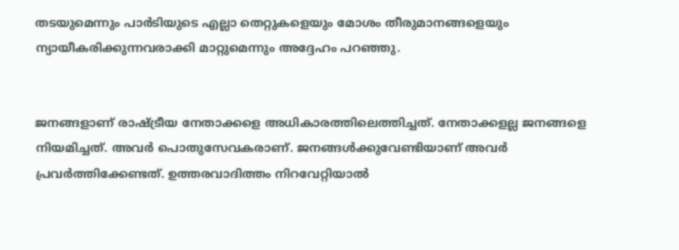തടയുമെന്നും പാർടിയുടെ എല്ലാ തെറ്റുകളെയും മോശം തീരുമാനങ്ങളെയും ന്യായീകരിക്കുന്നവരാക്കി മാറ്റുമെന്നും അദ്ദേഹം പറഞ്ഞു.


ജനങ്ങളാണ് രാഷ്ട്രീയ നേതാക്കളെ അധികാരത്തിലെത്തിച്ചത്. നേതാക്കളല്ല ജനങ്ങളെ നിയമിച്ചത്. അവർ പൊതുസേവകരാണ്. ജനങ്ങൾക്കുവേണ്ടിയാണ് അവർ പ്രവർത്തിക്കേണ്ടത്. ഉത്തരവാദിത്തം നിറവേറ്റിയാൽ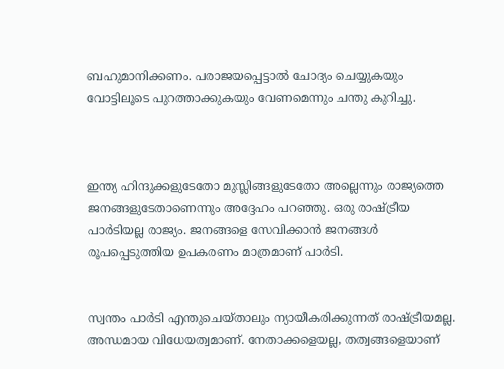ബഹുമാനിക്കണം. പരാജയപ്പെട്ടാൽ ചോദ്യം ചെയ്യുകയും വോട്ടിലൂടെ പുറത്താക്കുകയും വേണമെന്നും ചന്തു കുറിച്ചു.



ഇന്ത്യ ഹിന്ദുക്കളുടേതോ മുസ്ലിങ്ങളുടേതോ അല്ലെന്നും രാജ്യത്തെ ജനങ്ങളുടേതാണെന്നും അദ്ദേഹം പറഞ്ഞു. ഒരു രാഷ്ട്രീയ പാർടിയല്ല രാജ്യം. ജനങ്ങളെ സേവിക്കാൻ ജനങ്ങൾ രൂപപ്പെടുത്തിയ ഉപകരണം മാത്രമാണ് പാർടി.


സ്വന്തം പാർടി എന്തുചെയ്താലും ന്യായീകരിക്കുന്നത് രാഷ്ട്രീയമല്ല. അന്ധമായ വിധേയത്വമാണ്. നേതാക്കളെയല്ല, തത്വങ്ങളെയാണ്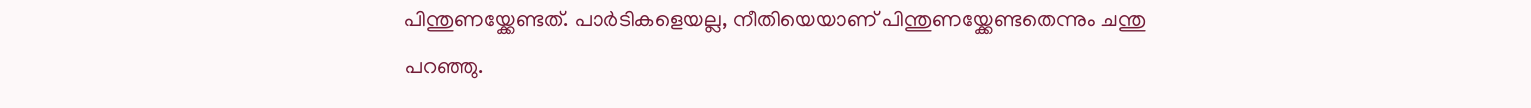പിന്തുണയ്ക്കേണ്ടത്. പാർടികളെയല്ല, നീതിയെയാണ് പിന്തുണയ്ക്കേണ്ടതെന്നും ചന്തു പറഞ്ഞു.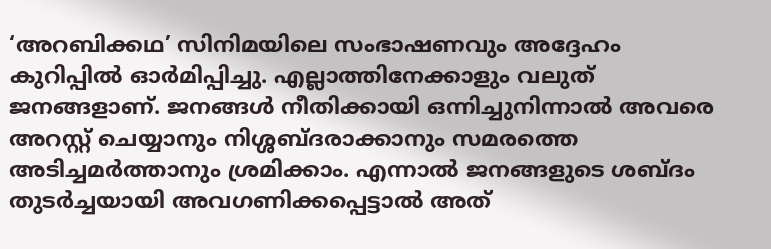‘അറബിക്കഥ’ സിനിമയിലെ സംഭാഷണവും അദ്ദേഹം കുറിപ്പിൽ ഓർമിപ്പിച്ചു. എല്ലാത്തിനേക്കാളും വലുത് ജനങ്ങളാണ്. ജനങ്ങൾ നീതിക്കായി ഒന്നിച്ചുനിന്നാൽ അവരെ അറസ്റ്റ് ചെയ്യാനും നിശ്ശബ്ദരാക്കാനും സമരത്തെ അടിച്ചമർത്താനും ശ്രമിക്കാം. എന്നാൽ ജനങ്ങളുടെ ശബ്ദം തുടർച്ചയായി അവഗണിക്കപ്പെട്ടാൽ അത്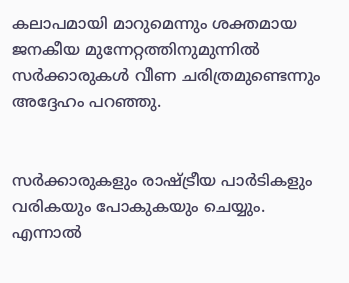കലാപമായി മാറുമെന്നും ശക്തമായ ജനകീയ മുന്നേറ്റത്തിനുമുന്നിൽ സർക്കാരുകൾ വീണ ചരിത്രമുണ്ടെന്നും അദ്ദേഹം പറഞ്ഞു.


സർക്കാരുകളും രാഷ്ട്രീയ പാർടികളും വരികയും പോകുകയും ചെയ്യും. എന്നാൽ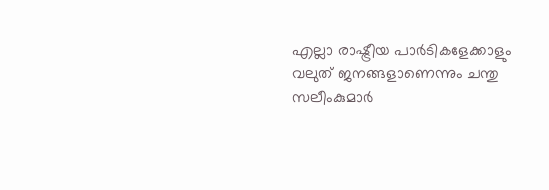എല്ലാ രാഷ്ട്രീയ പാർടികളേക്കാളും വലുത് ജനങ്ങളാണെന്നും ചന്തു സലീംകുമാർ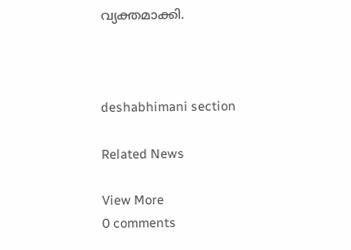വ്യക്തമാക്കി.



deshabhimani section

Related News

View More
0 comments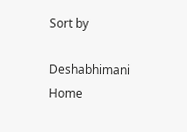Sort by

Deshabhimani
Home